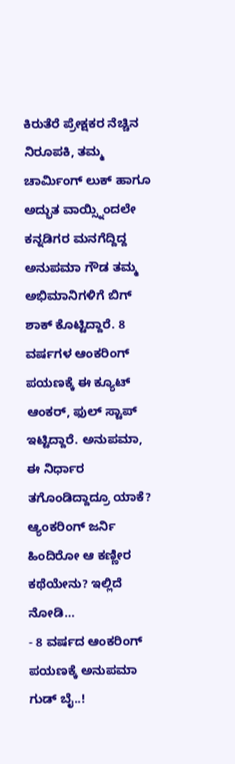ಕಿರುತೆರೆ ಪ್ರೇಕ್ಷಕರ ನೆಚ್ಚಿನ ನಿರೂಪಕಿ, ತಮ್ಮ ಚಾರ್ಮಿಂಗ್ ಲುಕ್ ಹಾಗೂ ಅದ್ಭುತ ವಾಯ್ಸ್ನಿಂದಲೇ ಕನ್ನಡಿಗರ ಮನಗೆದ್ದಿದ್ದ ಅನುಪಮಾ ಗೌಡ ತಮ್ಮ ಅಭಿಮಾನಿಗಳಿಗೆ ಬಿಗ್ ಶಾಕ್ ಕೊಟ್ಟಿದ್ದಾರೆ. 8 ವರ್ಷಗಳ ಆಂಕರಿಂಗ್ ಪಯಣಕ್ಕೆ ಈ ಕ್ಯೂಟ್ ಆಂಕರ್, ಫುಲ್ ಸ್ಟಾಪ್ ಇಟ್ಟಿದ್ದಾರೆ. ಅನುಪಮಾ, ಈ ನಿರ್ಧಾರ ತಗೊಂಡಿದ್ದಾದ್ರೂ ಯಾಕೆ? ಆ್ಯಂಕರಿಂಗ್ ಜರ್ನಿ ಹಿಂದಿರೋ ಆ ಕಣ್ಣೀರ ಕಥೆಯೇನು? ಇಲ್ಲಿದೆ ನೋಡಿ…
- 8 ವರ್ಷದ ಆಂಕರಿಂಗ್ ಪಯಣಕ್ಕೆ ಅನುಪಮಾ ಗುಡ್ ಬೈ..!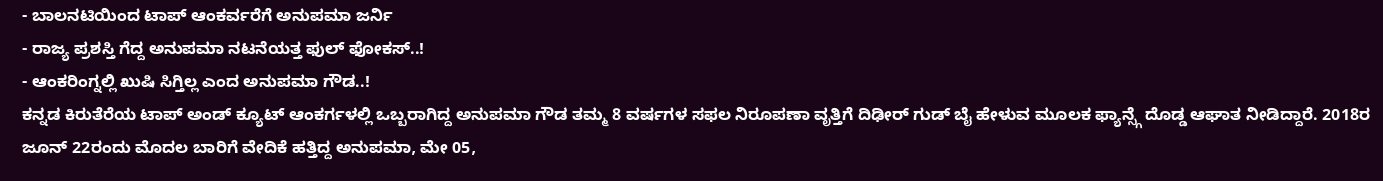- ಬಾಲನಟಿಯಿಂದ ಟಾಪ್ ಆಂಕರ್ವರೆಗೆ ಅನುಪಮಾ ಜರ್ನಿ
- ರಾಜ್ಯ ಪ್ರಶಸ್ತಿ ಗೆದ್ದ ಅನುಪಮಾ ನಟನೆಯತ್ತ ಫುಲ್ ಫೋಕಸ್..!
- ಆಂಕರಿಂಗ್ನಲ್ಲಿ ಖುಷಿ ಸಿಗ್ತಿಲ್ಲ ಎಂದ ಅನುಪಮಾ ಗೌಡ..!
ಕನ್ನಡ ಕಿರುತೆರೆಯ ಟಾಪ್ ಅಂಡ್ ಕ್ಯೂಟ್ ಆಂಕರ್ಗಳಲ್ಲಿ ಒಬ್ಬರಾಗಿದ್ದ ಅನುಪಮಾ ಗೌಡ ತಮ್ಮ 8 ವರ್ಷಗಳ ಸಫಲ ನಿರೂಪಣಾ ವೃತ್ತಿಗೆ ದಿಢೀರ್ ಗುಡ್ ಬೈ ಹೇಳುವ ಮೂಲಕ ಫ್ಯಾನ್ಸ್ಗೆ ದೊಡ್ಡ ಆಘಾತ ನೀಡಿದ್ದಾರೆ. 2018ರ ಜೂನ್ 22ರಂದು ಮೊದಲ ಬಾರಿಗೆ ವೇದಿಕೆ ಹತ್ತಿದ್ದ ಅನುಪಮಾ, ಮೇ 05,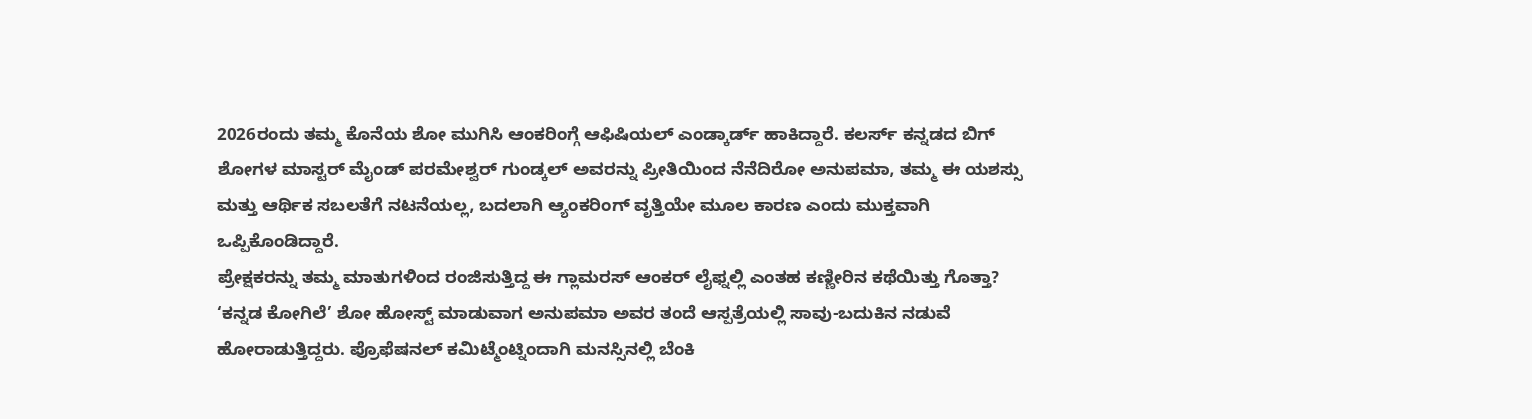2026ರಂದು ತಮ್ಮ ಕೊನೆಯ ಶೋ ಮುಗಿಸಿ ಆಂಕರಿಂಗ್ಗೆ ಆಫಿಷಿಯಲ್ ಎಂಡ್ಕಾರ್ಡ್ ಹಾಕಿದ್ದಾರೆ. ಕಲರ್ಸ್ ಕನ್ನಡದ ಬಿಗ್ ಶೋಗಳ ಮಾಸ್ಟರ್ ಮೈಂಡ್ ಪರಮೇಶ್ವರ್ ಗುಂಡ್ಕಲ್ ಅವರನ್ನು ಪ್ರೀತಿಯಿಂದ ನೆನೆದಿರೋ ಅನುಪಮಾ, ತಮ್ಮ ಈ ಯಶಸ್ಸು ಮತ್ತು ಆರ್ಥಿಕ ಸಬಲತೆಗೆ ನಟನೆಯಲ್ಲ, ಬದಲಾಗಿ ಆ್ಯಂಕರಿಂಗ್ ವೃತ್ತಿಯೇ ಮೂಲ ಕಾರಣ ಎಂದು ಮುಕ್ತವಾಗಿ ಒಪ್ಪಿಕೊಂಡಿದ್ದಾರೆ.
ಪ್ರೇಕ್ಷಕರನ್ನು ತಮ್ಮ ಮಾತುಗಳಿಂದ ರಂಜಿಸುತ್ತಿದ್ದ ಈ ಗ್ಲಾಮರಸ್ ಆಂಕರ್ ಲೈಫ್ನಲ್ಲಿ ಎಂತಹ ಕಣ್ಣೀರಿನ ಕಥೆಯಿತ್ತು ಗೊತ್ತಾ? ‘ಕನ್ನಡ ಕೋಗಿಲೆ’ ಶೋ ಹೋಸ್ಟ್ ಮಾಡುವಾಗ ಅನುಪಮಾ ಅವರ ತಂದೆ ಆಸ್ಪತ್ರೆಯಲ್ಲಿ ಸಾವು-ಬದುಕಿನ ನಡುವೆ ಹೋರಾಡುತ್ತಿದ್ದರು. ಪ್ರೊಫೆಷನಲ್ ಕಮಿಟ್ಮೆಂಟ್ನಿಂದಾಗಿ ಮನಸ್ಸಿನಲ್ಲಿ ಬೆಂಕಿ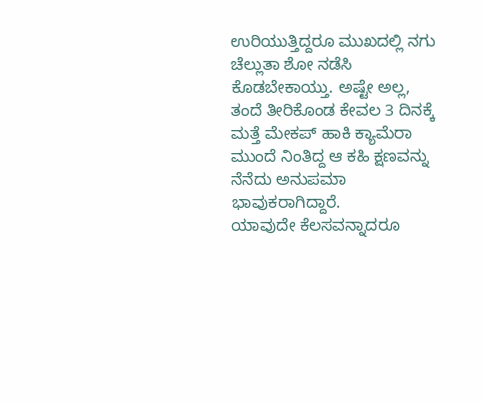ಉರಿಯುತ್ತಿದ್ದರೂ ಮುಖದಲ್ಲಿ ನಗು ಚೆಲ್ಲುತಾ ಶೋ ನಡೆಸಿ ಕೊಡಬೇಕಾಯ್ತು. ಅಷ್ಟೇ ಅಲ್ಲ, ತಂದೆ ತೀರಿಕೊಂಡ ಕೇವಲ 3 ದಿನಕ್ಕೆ ಮತ್ತೆ ಮೇಕಪ್ ಹಾಕಿ ಕ್ಯಾಮೆರಾ ಮುಂದೆ ನಿಂತಿದ್ದ ಆ ಕಹಿ ಕ್ಷಣವನ್ನು ನೆನೆದು ಅನುಪಮಾ ಭಾವುಕರಾಗಿದ್ದಾರೆ.
ಯಾವುದೇ ಕೆಲಸವನ್ನಾದರೂ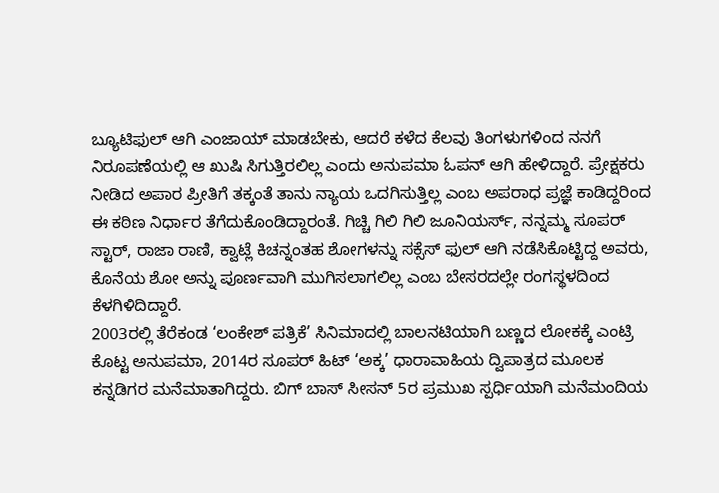ಬ್ಯೂಟಿಫುಲ್ ಆಗಿ ಎಂಜಾಯ್ ಮಾಡಬೇಕು, ಆದರೆ ಕಳೆದ ಕೆಲವು ತಿಂಗಳುಗಳಿಂದ ನನಗೆ ನಿರೂಪಣೆಯಲ್ಲಿ ಆ ಖುಷಿ ಸಿಗುತ್ತಿರಲಿಲ್ಲ ಎಂದು ಅನುಪಮಾ ಓಪನ್ ಆಗಿ ಹೇಳಿದ್ದಾರೆ. ಪ್ರೇಕ್ಷಕರು ನೀಡಿದ ಅಪಾರ ಪ್ರೀತಿಗೆ ತಕ್ಕಂತೆ ತಾನು ನ್ಯಾಯ ಒದಗಿಸುತ್ತಿಲ್ಲ ಎಂಬ ಅಪರಾಧ ಪ್ರಜ್ಞೆ ಕಾಡಿದ್ದರಿಂದ ಈ ಕಠಿಣ ನಿರ್ಧಾರ ತೆಗೆದುಕೊಂಡಿದ್ದಾರಂತೆ. ಗಿಚ್ಚಿ ಗಿಲಿ ಗಿಲಿ ಜೂನಿಯರ್ಸ್, ನನ್ನಮ್ಮ ಸೂಪರ್ ಸ್ಟಾರ್, ರಾಜಾ ರಾಣಿ, ಕ್ವಾಟ್ಲೆ ಕಿಚನ್ನಂತಹ ಶೋಗಳನ್ನು ಸಕ್ಸೆಸ್ ಫುಲ್ ಆಗಿ ನಡೆಸಿಕೊಟ್ಟಿದ್ದ ಅವರು, ಕೊನೆಯ ಶೋ ಅನ್ನು ಪೂರ್ಣವಾಗಿ ಮುಗಿಸಲಾಗಲಿಲ್ಲ ಎಂಬ ಬೇಸರದಲ್ಲೇ ರಂಗಸ್ಥಳದಿಂದ ಕೆಳಗಿಳಿದಿದ್ದಾರೆ.
2003ರಲ್ಲಿ ತೆರೆಕಂಡ ‘ಲಂಕೇಶ್ ಪತ್ರಿಕೆ’ ಸಿನಿಮಾದಲ್ಲಿ ಬಾಲನಟಿಯಾಗಿ ಬಣ್ಣದ ಲೋಕಕ್ಕೆ ಎಂಟ್ರಿ ಕೊಟ್ಟ ಅನುಪಮಾ, 2014ರ ಸೂಪರ್ ಹಿಟ್ ‘ಅಕ್ಕ’ ಧಾರಾವಾಹಿಯ ದ್ವಿಪಾತ್ರದ ಮೂಲಕ ಕನ್ನಡಿಗರ ಮನೆಮಾತಾಗಿದ್ದರು. ಬಿಗ್ ಬಾಸ್ ಸೀಸನ್ 5ರ ಪ್ರಮುಖ ಸ್ಪರ್ಧಿಯಾಗಿ ಮನೆಮಂದಿಯ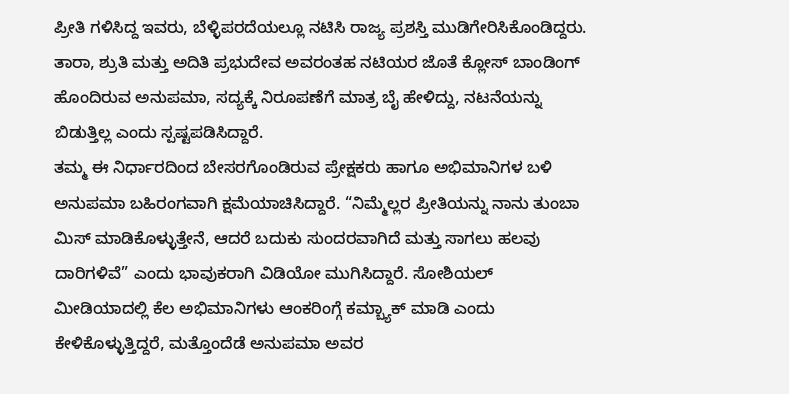ಪ್ರೀತಿ ಗಳಿಸಿದ್ದ ಇವರು, ಬೆಳ್ಳಿಪರದೆಯಲ್ಲೂ ನಟಿಸಿ ರಾಜ್ಯ ಪ್ರಶಸ್ತಿ ಮುಡಿಗೇರಿಸಿಕೊಂಡಿದ್ದರು. ತಾರಾ, ಶ್ರುತಿ ಮತ್ತು ಅದಿತಿ ಪ್ರಭುದೇವ ಅವರಂತಹ ನಟಿಯರ ಜೊತೆ ಕ್ಲೋಸ್ ಬಾಂಡಿಂಗ್ ಹೊಂದಿರುವ ಅನುಪಮಾ, ಸದ್ಯಕ್ಕೆ ನಿರೂಪಣೆಗೆ ಮಾತ್ರ ಬೈ ಹೇಳಿದ್ದು, ನಟನೆಯನ್ನು ಬಿಡುತ್ತಿಲ್ಲ ಎಂದು ಸ್ಪಷ್ಟಪಡಿಸಿದ್ದಾರೆ.
ತಮ್ಮ ಈ ನಿರ್ಧಾರದಿಂದ ಬೇಸರಗೊಂಡಿರುವ ಪ್ರೇಕ್ಷಕರು ಹಾಗೂ ಅಭಿಮಾನಿಗಳ ಬಳಿ ಅನುಪಮಾ ಬಹಿರಂಗವಾಗಿ ಕ್ಷಮೆಯಾಚಿಸಿದ್ದಾರೆ. “ನಿಮ್ಮೆಲ್ಲರ ಪ್ರೀತಿಯನ್ನು ನಾನು ತುಂಬಾ ಮಿಸ್ ಮಾಡಿಕೊಳ್ಳುತ್ತೇನೆ, ಆದರೆ ಬದುಕು ಸುಂದರವಾಗಿದೆ ಮತ್ತು ಸಾಗಲು ಹಲವು ದಾರಿಗಳಿವೆ” ಎಂದು ಭಾವುಕರಾಗಿ ವಿಡಿಯೋ ಮುಗಿಸಿದ್ದಾರೆ. ಸೋಶಿಯಲ್ ಮೀಡಿಯಾದಲ್ಲಿ ಕೆಲ ಅಭಿಮಾನಿಗಳು ಆಂಕರಿಂಗ್ಗೆ ಕಮ್ಬ್ಯಾಕ್ ಮಾಡಿ ಎಂದು ಕೇಳಿಕೊಳ್ಳುತ್ತಿದ್ದರೆ, ಮತ್ತೊಂದೆಡೆ ಅನುಪಮಾ ಅವರ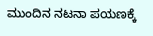ಮುಂದಿನ ನಟನಾ ಪಯಣಕ್ಕೆ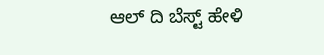ಆಲ್ ದಿ ಬೆಸ್ಟ್ ಹೇಳಿ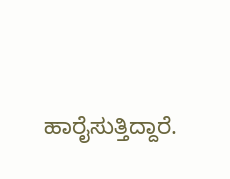ಹಾರೈಸುತ್ತಿದ್ದಾರೆ.